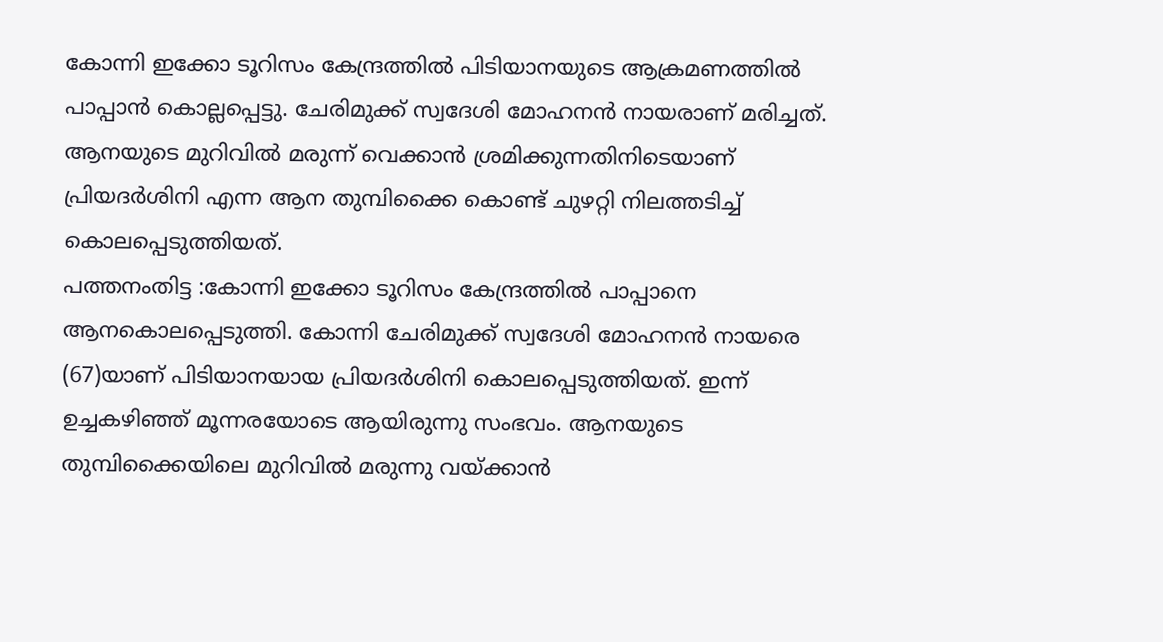കോന്നി ഇക്കോ ടൂറിസം കേന്ദ്രത്തിൽ പിടിയാനയുടെ ആക്രമണത്തിൽ പാപ്പാൻ കൊല്ലപ്പെട്ടു. ചേരിമുക്ക് സ്വദേശി മോഹനൻ നായരാണ് മരിച്ചത്. ആനയുടെ മുറിവിൽ മരുന്ന് വെക്കാൻ ശ്രമിക്കുന്നതിനിടെയാണ് പ്രിയദർശിനി എന്ന ആന തുമ്പിക്കൈ കൊണ്ട് ചുഴറ്റി നിലത്തടിച്ച് കൊലപ്പെടുത്തിയത്.
പത്തനംതിട്ട :കോന്നി ഇക്കോ ടൂറിസം കേന്ദ്രത്തിൽ പാപ്പാനെ ആനകൊലപ്പെടുത്തി. കോന്നി ചേരിമുക്ക് സ്വദേശി മോഹനൻ നായരെ (67)യാണ് പിടിയാനയായ പ്രിയദർശിനി കൊലപ്പെടുത്തിയത്. ഇന്ന് ഉച്ചകഴിഞ്ഞ് മൂന്നരയോടെ ആയിരുന്നു സംഭവം. ആനയുടെ തുമ്പിക്കൈയിലെ മുറിവിൽ മരുന്നു വയ്ക്കാൻ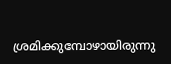ശ്രമിക്കുമ്പോഴായിരുന്നു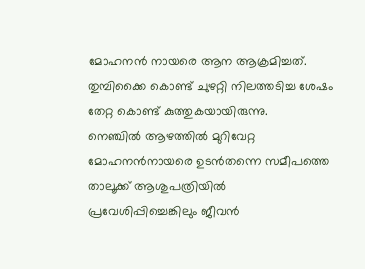മോഹനൻ നായരെ ആന ആക്രമിച്ചത്. തുമ്പിക്കൈ കൊണ്ട് ചുഴറ്റി നിലത്തടിച്ച ശേഷം തേറ്റ കൊണ്ട് കുത്തുകയായിരുന്നു.
നെഞ്ചിൽ ആഴത്തിൽ മുറിവേറ്റ മോഹനൻനായരെ ഉടൻതന്നെ സമീപത്തെ താലൂക്ക് ആശുപത്രിയിൽ പ്രവേശിപ്പിച്ചെങ്കിലും ജീവൻ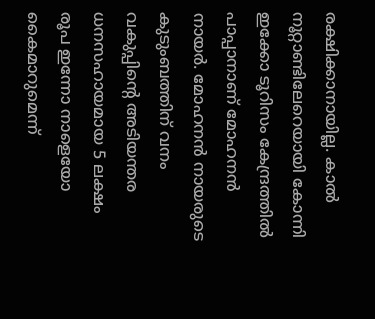രക്ഷിക്കാനായില്ല. കാൽ നൂറ്റാണ്ടിലേറെയായി കോന്നി ഇക്കോ ടൂറിസം കേന്ദ്രത്തിൽ പാപ്പാനാണ് മോഹനൻ നായർ. മോഹനൻ നായരുടെ കുടുംബത്തിന് വനം വകുപ്പിന്റെ അടിയന്തര ധനസഹായമായ 5 ലക്ഷം രൂപ ഇന്നോ നാളെയോ കൈമാറുമെന്ന്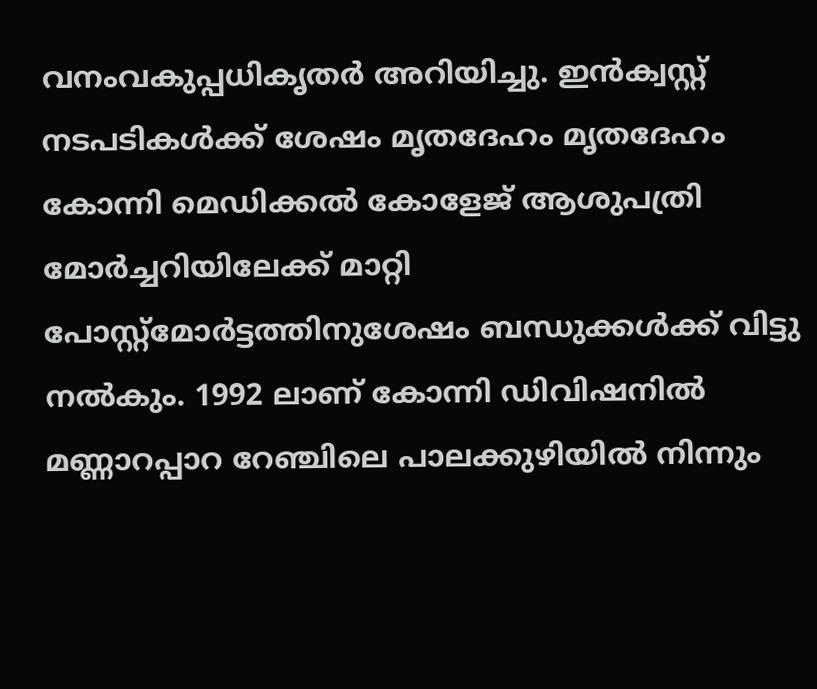വനംവകുപ്പധികൃതർ അറിയിച്ചു. ഇൻക്വസ്റ്റ് നടപടികൾക്ക് ശേഷം മൃതദേഹം മൃതദേഹം കോന്നി മെഡിക്കൽ കോളേജ് ആശുപത്രി മോർച്ചറിയിലേക്ക് മാറ്റി പോസ്റ്റ്മോർട്ടത്തിനുശേഷം ബന്ധുക്കൾക്ക് വിട്ടു നൽകും. 1992 ലാണ് കോന്നി ഡിവിഷനിൽ മണ്ണാറപ്പാറ റേഞ്ചിലെ പാലക്കുഴിയിൽ നിന്നും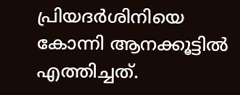പ്രിയദർശിനിയെ കോന്നി ആനക്കൂട്ടിൽ എത്തിച്ചത്.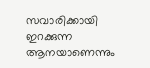സവാരിക്കായി ഇറക്കുന്ന ആനയാണെന്നും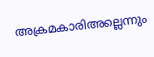അക്രമകാരിഅല്ലെന്നും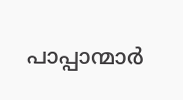പാപ്പാന്മാർ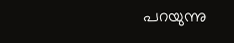പറയുന്നു